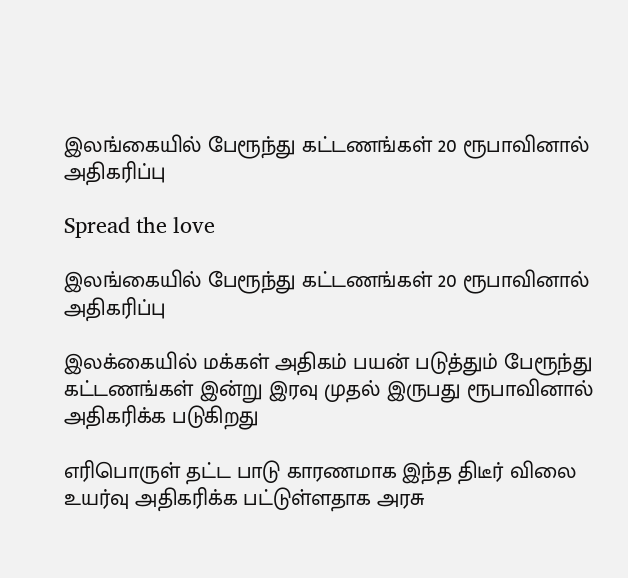இலங்கையில் பேரூந்து கட்டணங்கள் 20 ரூபாவினால் அதிகரிப்பு

Spread the love

இலங்கையில் பேரூந்து கட்டணங்கள் 20 ரூபாவினால் அதிகரிப்பு

இலக்கையில் மக்கள் அதிகம் பயன் படுத்தும் பேரூந்து கட்டணங்கள் இன்று இரவு முதல் இருபது ரூபாவினால் அதிகரிக்க படுகிறது

எரிபொருள் தட்ட பாடு காரணமாக இந்த திடீர் விலை உயர்வு அதிகரிக்க பட்டுள்ளதாக அரசு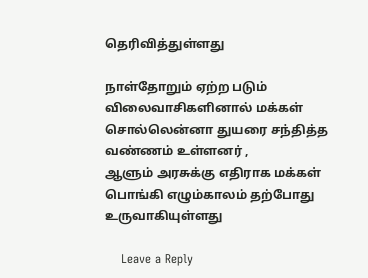தெரிவித்துள்ளது

நாள்தோறும் ஏற்ற படும் விலைவாசிகளினால் மக்கள் சொல்லென்னா துயரை சந்தித்த வண்ணம் உள்ளனர் ,
ஆளும் அரசுக்கு எதிராக மக்கள் பொங்கி எழும்காலம் தற்போது உருவாகியுள்ளது

    Leave a Reply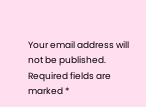Your email address will not be published. Required fields are marked *